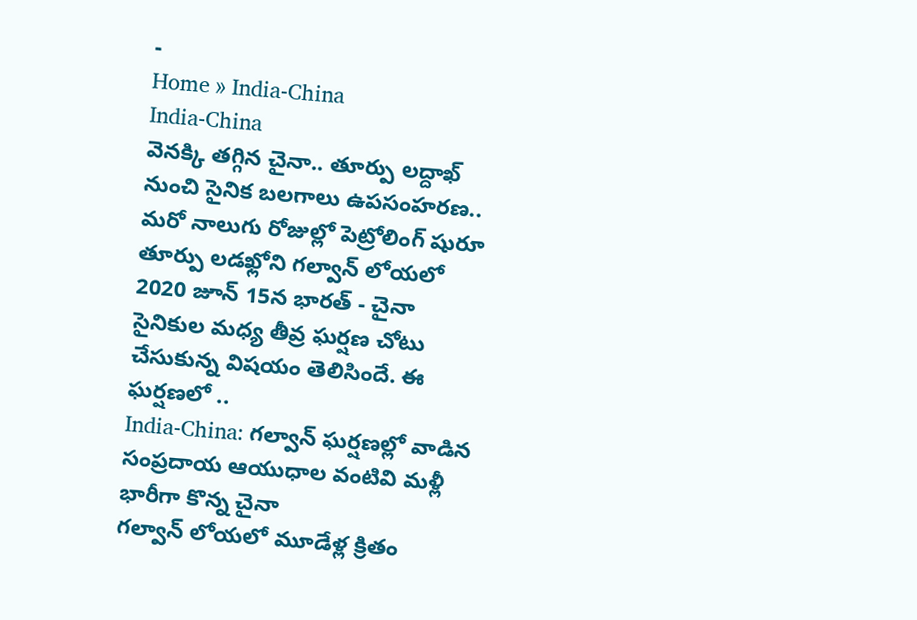-
Home » India-China
India-China
వెనక్కి తగ్గిన చైనా.. తూర్పు లద్దాఖ్ నుంచి సైనిక బలగాలు ఉపసంహరణ.. మరో నాలుగు రోజుల్లో పెట్రోలింగ్ షురూ
తూర్పు లడఖ్లోని గల్వాన్ లోయలో 2020 జూన్ 15న భారత్ - చైనా సైనికుల మధ్య తీవ్ర ఘర్షణ చోటు చేసుకున్న విషయం తెలిసిందే. ఈ ఘర్షణలో ..
India-China: గల్వాన్ ఘర్షణల్లో వాడిన సంప్రదాయ ఆయుధాల వంటివి మళ్లీ భారీగా కొన్న చైనా
గల్వాన్ లోయలో మూడేళ్ల క్రితం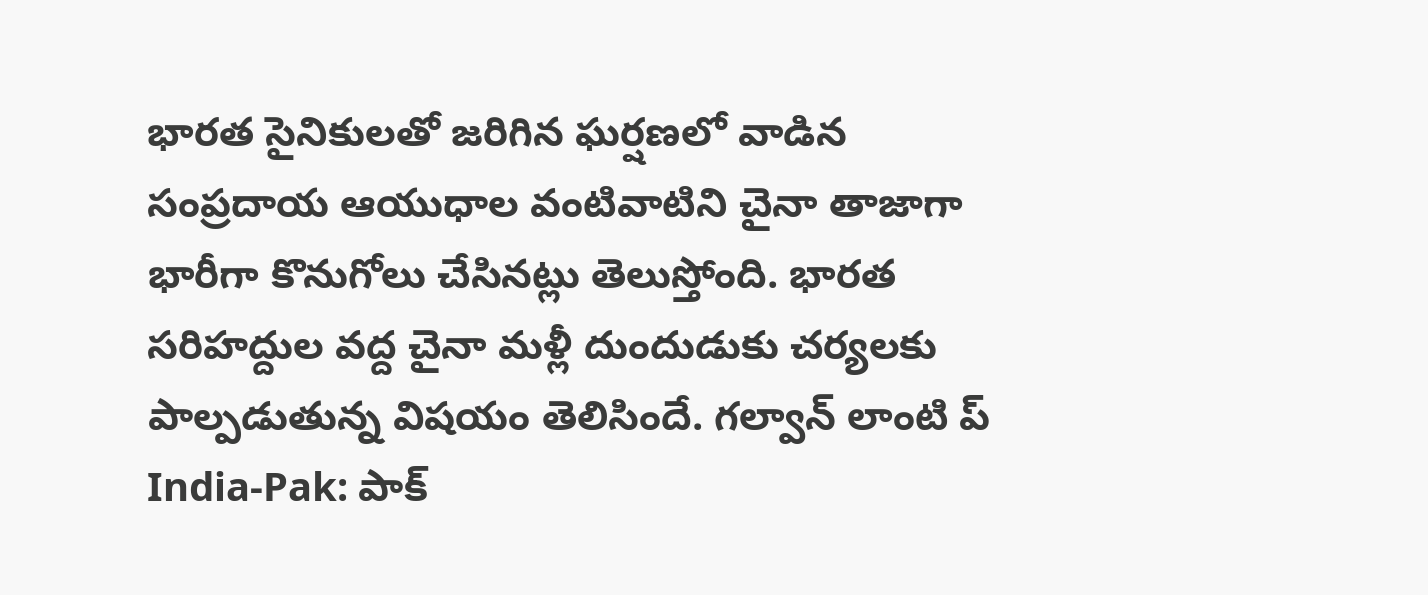భారత సైనికులతో జరిగిన ఘర్షణలో వాడిన సంప్రదాయ ఆయుధాల వంటివాటిని చైనా తాజాగా భారీగా కొనుగోలు చేసినట్లు తెలుస్తోంది. భారత సరిహద్దుల వద్ద చైనా మళ్లీ దుందుడుకు చర్యలకు పాల్పడుతున్న విషయం తెలిసిందే. గల్వాన్ లాంటి ప్
India-Pak: పాక్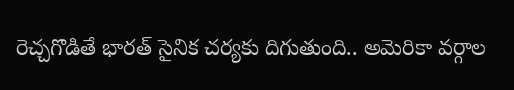రెచ్చగొడితే భారత్ సైనిక చర్యకు దిగుతుంది.. అమెరికా వర్గాల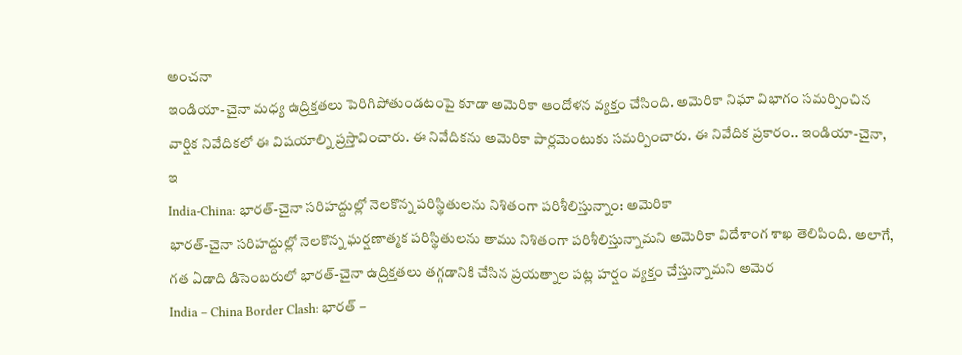అంచనా
ఇండియా-చైనా మధ్య ఉద్రిక్తతలు పెరిగిపోతుండటంపై కూడా అమెరికా ఆందోళన వ్యక్తం చేసింది. అమెరికా నిఘా విభాగం సమర్పించిన వార్షిక నివేదికలో ఈ విషయాల్ని ప్రస్తావించారు. ఈ నివేదికను అమెరికా పార్లమెంటుకు సమర్పించారు. ఈ నివేదిక ప్రకారం.. ఇండియా-చైనా, ఇ
India-China: భారత్-చైనా సరిహద్దుల్లో నెలకొన్న పరిస్థితులను నిశితంగా పరిశీలిస్తున్నాం: అమెరికా
భారత్-చైనా సరిహద్దుల్లో నెలకొన్న ఘర్షణాత్మక పరిస్థితులను తాము నిశితంగా పరిశీలిస్తున్నామని అమెరికా విదేశాంగ శాఖ తెలిపింది. అలాగే, గత ఏడాది డిసెంబరులో భారత్-చైనా ఉద్రిక్తతలు తగ్గడానికి చేసిన ప్రయత్నాల పట్ల హర్షం వ్యక్తం చేస్తున్నామని అమెర
India – China Border Clash: భారత్ –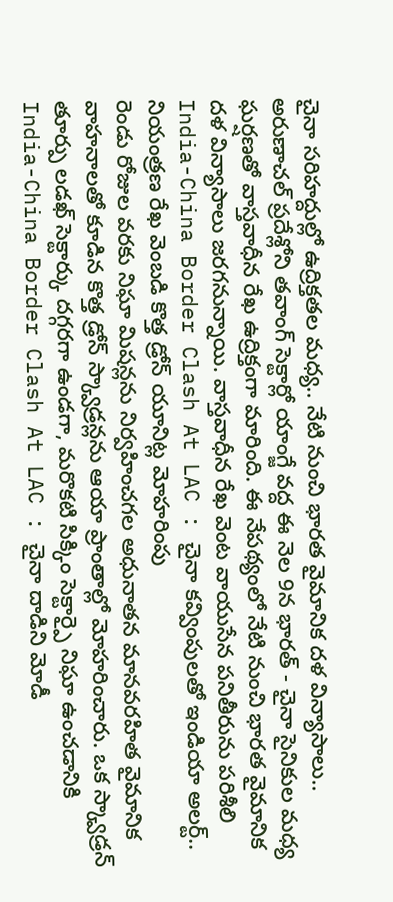చైనా సరిహద్దుల్లో ఉద్రిక్తతల మధ్య.. నేటి నుంచి భారత వైమానిక దళ విన్యాసాలు..
అరుణాచల్ ప్రదేశ్లోని తవాంగ్ సెక్టార్లో యాంగ్జే వద్ద ఈ నెల 9న భారత్ - చైనా సైనికుల మధ్య ఘర్షణతో వాస్తవాధీన రేఖ ఉద్రిక్తంగా మారింది. ఈ నేపథ్యంలో నేటి నుంచి భారత వైమానిక దళ విన్యాసాలు జరగనున్నాయి. వాస్తవాధీన రేఖ వెంట వాయుసేన పనితీరును పరిశీలి
India-China Border Clash At LAC : చైనా కవ్వింపులతో ఇండియా అలర్ట్.. నియంత్రణ రేఖ వెంబడి కొత్త డ్రోన్ యూనిట్ల మోహరింపు
రెండు రోజుల వరకు నిఘా మిషన్లను నిర్వహించగల అధునాతన మానవరహిత వైమానిక వాహనాలతో కూడిన కొత్త డ్రోన్ స్క్వాడ్రన్లను ఆయా ప్రాంతాల్లో మోహరించారు. ఒక స్క్వాడ్రన్ తూర్పు లడఖ్ సెక్టార్కు దగ్గరగా ఉండగా, మరొకటి సిక్కిం సెక్టార్పై నిఘా ఉంచడానికి
India-China Border Clash At LAC : చైనా దాడిని మోడీ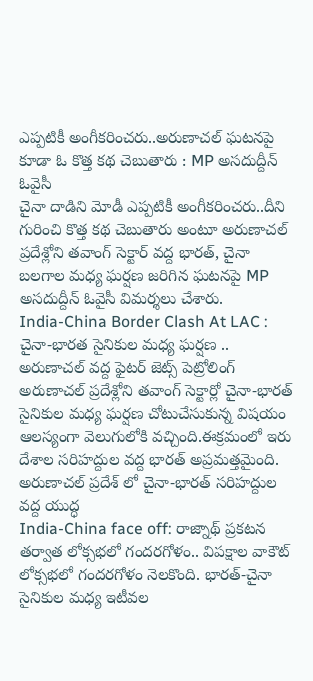ఎప్పటికీ అంగీకరించరు..అరుణాచల్ ఘటనపై కూడా ఓ కొత్త కథ చెబుతారు : MP అసదుద్దీన్ ఓవైసీ
చైనా దాడిని మోడీ ఎప్పటికీ అంగీకరించరు..దీని గురించి కొత్త కథ చెబుతారు అంటూ అరుణాచల్ ప్రదేశ్లోని తవాంగ్ సెక్టార్ వద్ద భారత్, చైనా బలగాల మధ్య ఘర్షణ జరిగిన ఘటనపై MP అసదుద్దీన్ ఓవైసీ విమర్శలు చేశారు.
India-China Border Clash At LAC : చైనా-భారత సైనికుల మధ్య ఘర్షణ .. అరుణాచల్ వద్ద ఫైటర్ జెట్స్ పెట్రోలింగ్
అరుణాచల్ ప్రదేశ్లోని తవాంగ్ సెక్టార్లో చైనా-భారత్ సైనికుల మధ్య ఘర్షణ చోటుచేసుకున్న విషయం ఆలస్యంగా వెలుగులోకి వచ్చింది.ఈక్రమంలో ఇరు దేశాల సరిహద్దుల వద్ద భారత్ అప్రమత్తమైంది. అరుణాచల్ ప్రదేశ్ లో చైనా-భారత్ సరిహద్దుల వద్ద యుద్ధ
India-China face off: రాజ్నాథ్ ప్రకటన తర్వాత లోక్సభలో గందరగోళం.. విపక్షాల వాకౌట్
లోక్సభలో గందరగోళం నెలకొంది. భారత్-చైనా సైనికుల మధ్య ఇటీవల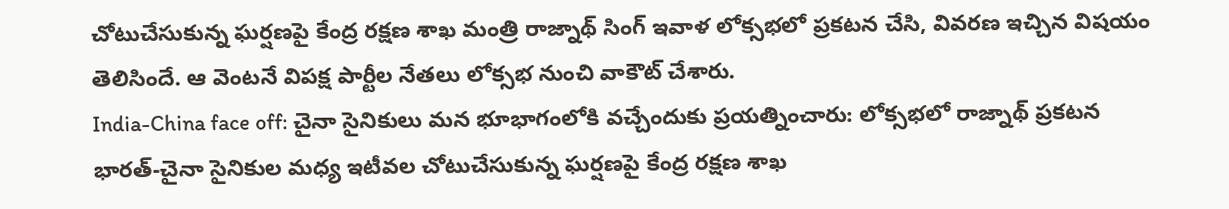చోటుచేసుకున్న ఘర్షణపై కేంద్ర రక్షణ శాఖ మంత్రి రాజ్నాథ్ సింగ్ ఇవాళ లోక్సభలో ప్రకటన చేసి, వివరణ ఇచ్చిన విషయం తెలిసిందే. ఆ వెంటనే విపక్ష పార్టీల నేతలు లోక్సభ నుంచి వాకౌట్ చేశారు.
India-China face off: చైనా సైనికులు మన భూభాగంలోకి వచ్చేందుకు ప్రయత్నించారు: లోక్సభలో రాజ్నాథ్ ప్రకటన
భారత్-చైనా సైనికుల మధ్య ఇటీవల చోటుచేసుకున్న ఘర్షణపై కేంద్ర రక్షణ శాఖ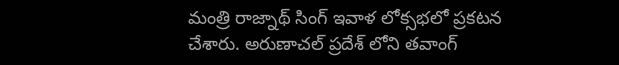మంత్రి రాజ్నాథ్ సింగ్ ఇవాళ లోక్సభలో ప్రకటన చేశారు. అరుణాచల్ ప్రదేశ్ లోని తవాంగ్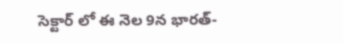సెక్టార్ లో ఈ నెల 9న భారత్-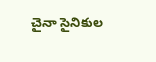చైనా సైనికుల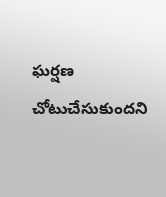ఘర్షణ చోటుచేసుకుందని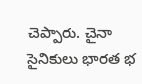చెప్పారు. చైనా సైనికులు భారత భ